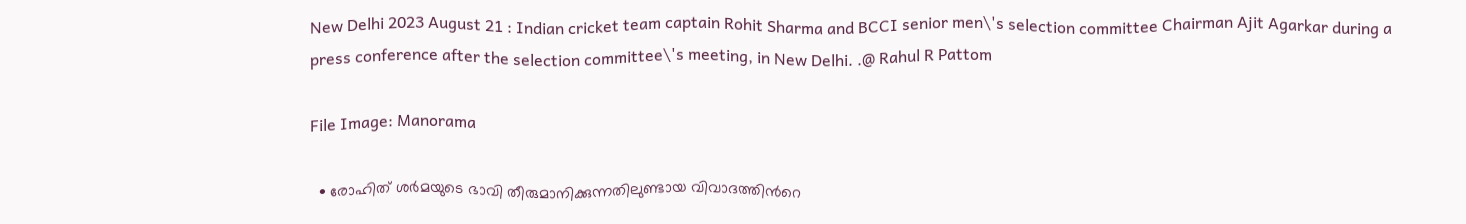New Delhi 2023 August 21 : Indian cricket team captain Rohit Sharma and BCCI senior men\'s selection committee Chairman Ajit Agarkar during a press conference after the selection committee\'s meeting, in New Delhi. .@ Rahul R Pattom

File Image: Manorama

  • രോഹിത് ശര്‍മയുടെ ഭാവി തീരുമാനിക്കുന്നതിലുണ്ടായ വിവാദത്തിന്‍റെ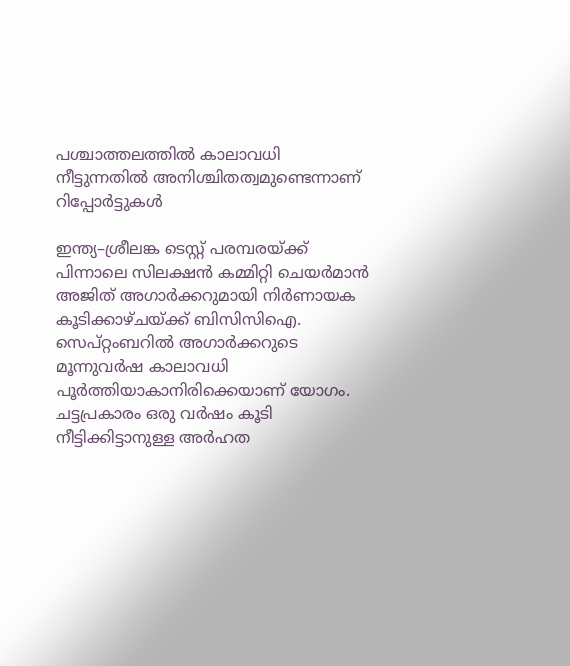പശ്ചാത്തലത്തില്‍ കാലാവധി നീട്ടുന്നതില്‍ അനിശ്ചിതത്വമുണ്ടെന്നാണ് റിപ്പോര്‍ട്ടുകള്‍

ഇന്ത്യ–ശ്രീലങ്ക ടെസ്റ്റ് പരമ്പരയ്ക്ക് പിന്നാലെ സിലക്ഷന്‍ കമ്മിറ്റി ചെയര്‍മാന്‍ അജിത് അഗാര്‍ക്കറുമായി നിര്‍ണായക കൂടിക്കാഴ്ചയ്ക്ക് ബിസിസിഐ. സെപ്റ്റംബറില്‍ അഗാര്‍ക്കറുടെ മൂന്നുവര്‍ഷ കാലാവധി പൂര്‍ത്തിയാകാനിരിക്കെയാണ് യോഗം. ചട്ടപ്രകാരം ഒരു വര്‍ഷം കൂടി നീട്ടിക്കിട്ടാനുള്ള അര്‍ഹത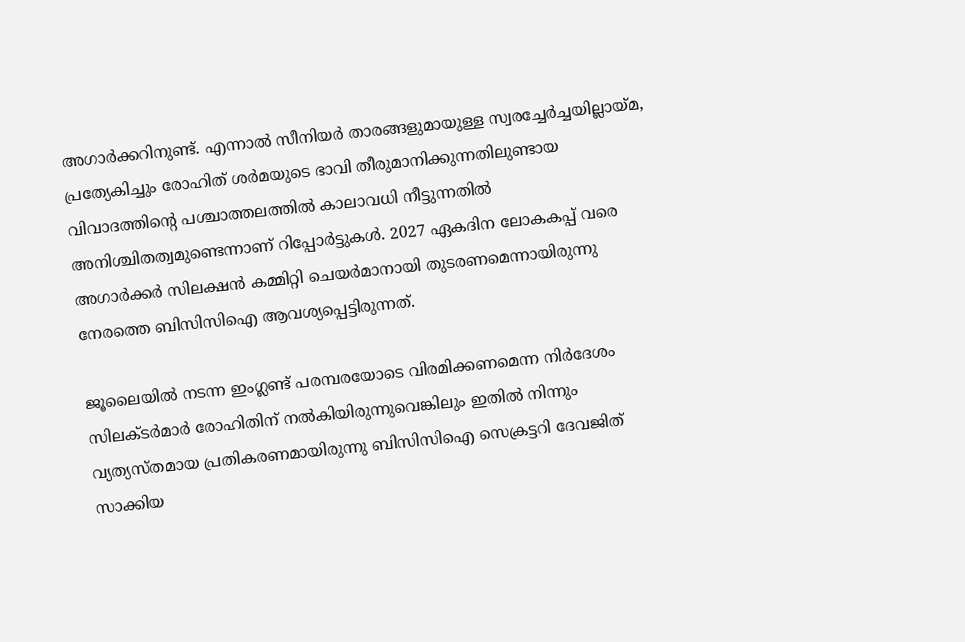അഗാര്‍ക്കറിനുണ്ട്. എന്നാല്‍ സീനിയര്‍ താരങ്ങളുമായുള്ള സ്വരച്ചേര്‍ച്ചയില്ലായ്മ, പ്രത്യേകിച്ചും രോഹിത് ശര്‍മയുടെ ഭാവി തീരുമാനിക്കുന്നതിലുണ്ടായ വിവാദത്തിന്‍റെ പശ്ചാത്തലത്തില്‍ കാലാവധി നീട്ടുന്നതില്‍ അനിശ്ചിതത്വമുണ്ടെന്നാണ് റിപ്പോര്‍ട്ടുകള്‍. 2027 ഏകദിന ലോകകപ്പ് വരെ അഗാര്‍ക്കര്‍ സിലക്ഷന്‍ കമ്മിറ്റി ചെയര്‍മാനായി തുടരണമെന്നായിരുന്നു നേരത്തെ ബിസിസിഐ ആവശ്യപ്പെട്ടിരുന്നത്.

ജൂലൈയില്‍ നടന്ന ഇംഗ്ലണ്ട് പരമ്പരയോടെ വിരമിക്കണമെന്ന നിര്‍ദേശം സിലക്ടര്‍മാര്‍ രോഹിതിന് നല്‍കിയിരുന്നുവെങ്കിലും ഇതില്‍ നിന്നും വ്യത്യസ്തമായ പ്രതികരണമായിരുന്നു ബിസിസിഐ സെക്രട്ടറി ദേവജിത് സാക്കിയ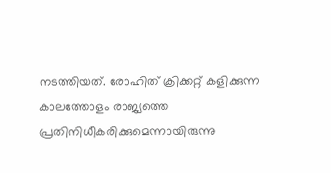നടത്തിയത്. രോഹിത് ക്രിക്കറ്റ് കളിക്കുന്ന കാലത്തോളം രാജ്യത്തെ പ്രതിനിധീകരിക്കുമെന്നായിരുന്നു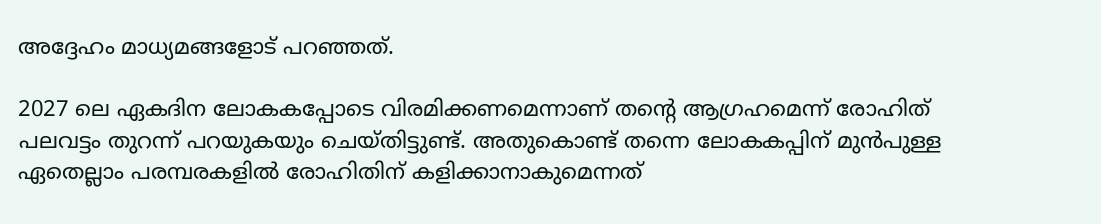അദ്ദേഹം മാധ്യമങ്ങളോട് പറഞ്ഞത്.

2027 ലെ ഏകദിന ലോകകപ്പോടെ വിരമിക്കണമെന്നാണ് തന്‍റെ ആഗ്രഹമെന്ന് രോഹിത് പലവട്ടം തുറന്ന് പറയുകയും ചെയ്തിട്ടുണ്ട്. അതുകൊണ്ട് തന്നെ ലോകകപ്പിന് മുന്‍പുള്ള ഏതെല്ലാം പരമ്പരകളില്‍ രോഹിതിന് കളിക്കാനാകുമെന്നത്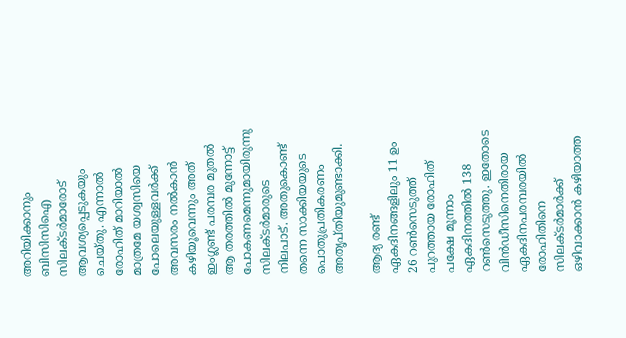അറിയിക്കാനും ബിസിസിഐ സിലക്ടര്‍മാരോട് ആവശ്യപ്പെടുകയും ചെയ്തു. എന്നാല്‍ രോഹിത് മാറിയാല്‍ മാത്രമേ യശ്വസിയെ പോലെയുള്ളവര്‍ക്ക് അവസരം നല്‍കാന്‍ കഴിയൂവെന്നും അത് ഇംഗ്ലണ്ട് പരമ്പര മുതല്‍ ആ തരത്തില്‍ മുന്നോട്ട്  പോകണമെന്നുമായിരുന്നു സിലക്ടര്‍മാരുടെ നിലപാട്. അതുകൊണ്ട് തന്നെ സാക്കിയയുടെ പൊതുപ്രതികരണം അതൃപ്തിയുമുണ്ടാക്കി.

ആദ്യ രണ്ട് ഏകദിനങ്ങളിലും 11 ഉം 26 റണ്‍സെടുത്ത് പുറത്തായ രോഹിത് പക്ഷേ മൂന്നാം ഏകദിനത്തില്‍ 138 റണ്‍സെടുത്തു. ഇതോടെ വിന്‍ഡീസിനെതിരായ ഏകദിനപരമ്പരയില്‍ രോഹിതിനെ സിലക്ടര്‍മാര്‍ക്ക് ഒഴിവാക്കാന്‍ കഴിയാത്ത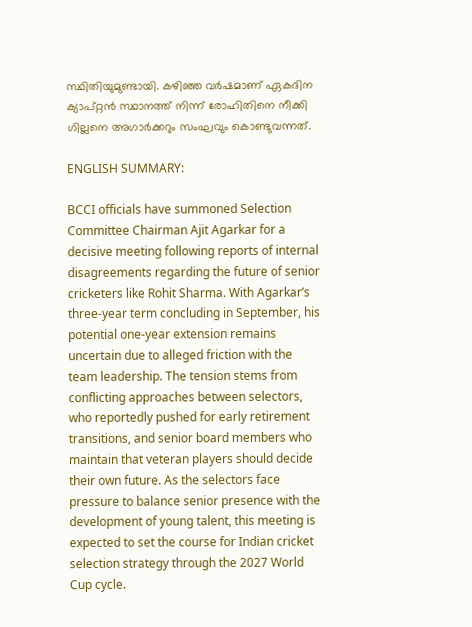സ്ഥിതിയുമുണ്ടായി. കഴിഞ്ഞ വര്‍ഷമാണ് ഏകദിന ക്യാപ്റ്റന്‍ സ്ഥാനത്ത് നിന്ന് രോഹിതിനെ നീക്കി ഗില്ലനെ അഗാര്‍ക്കറും സംഘവും കൊണ്ടുവന്നത്.

ENGLISH SUMMARY:

BCCI officials have summoned Selection Committee Chairman Ajit Agarkar for a decisive meeting following reports of internal disagreements regarding the future of senior cricketers like Rohit Sharma. With Agarkar’s three-year term concluding in September, his potential one-year extension remains uncertain due to alleged friction with the team leadership. The tension stems from conflicting approaches between selectors, who reportedly pushed for early retirement transitions, and senior board members who maintain that veteran players should decide their own future. As the selectors face pressure to balance senior presence with the development of young talent, this meeting is expected to set the course for Indian cricket selection strategy through the 2027 World Cup cycle.